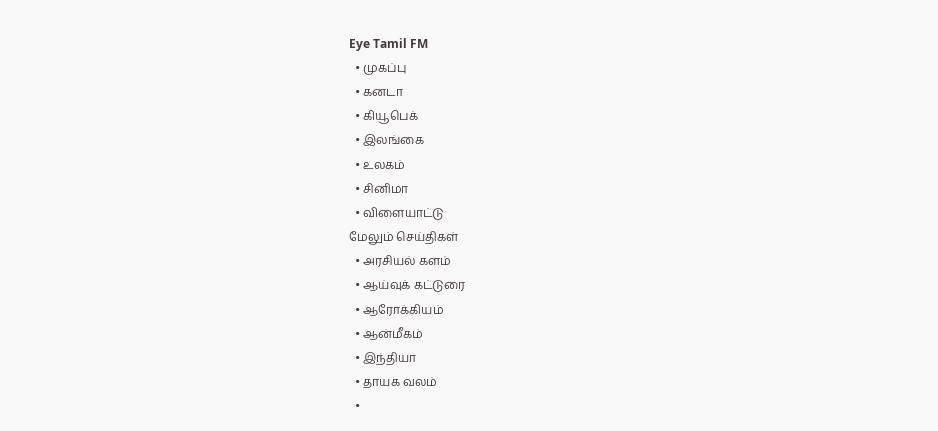Eye Tamil FM
  • முகப்பு
  • கனடா
  • கியூபெக்
  • இலங்கை
  • உலகம்
  • சினிமா
  • விளையாட்டு
மேலும் செய்திகள்
  • அரசியல் களம்
  • ஆய்வுக் கட்டுரை
  • ஆரோக்கியம்
  • ஆன்மீகம்
  • இந்தியா
  • தாயக வலம்
  •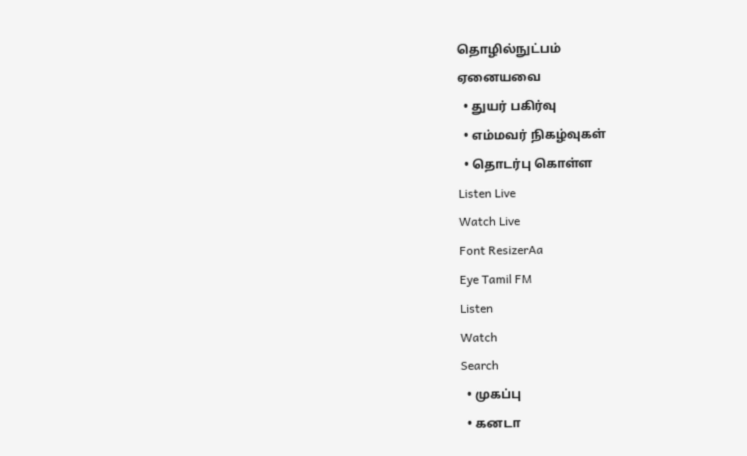தொழில்நுட்பம்
ஏனையவை
  • துயர் பகிர்வு
  • எம்மவர் நிகழ்வுகள்
  • தொடர்பு கொள்ள
Listen Live
Watch Live
Font ResizerAa
Eye Tamil FM
Listen
Watch
Search
  • முகப்பு
  • கனடா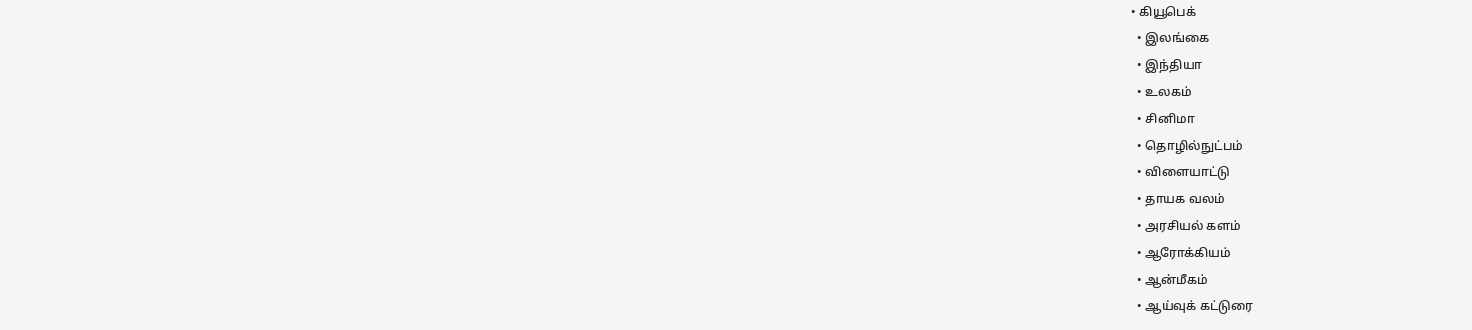• கியூபெக்
  • இலங்கை
  • இந்தியா
  • உலகம்
  • சினிமா
  • தொழில்நுட்பம்
  • விளையாட்டு
  • தாயக வலம்
  • அரசியல் களம்
  • ஆரோக்கியம்
  • ஆன்மீகம்
  • ஆய்வுக் கட்டுரை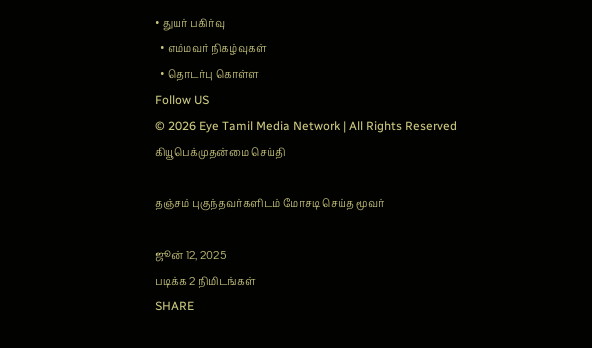• துயர் பகிர்வு
  • எம்மவர் நிகழ்வுகள்
  • தொடர்பு கொள்ள
Follow US
© 2026 Eye Tamil Media Network | All Rights Reserved
கியூபெக்முதன்மை செய்தி

தஞ்சம் புகுந்தவர்களிடம் மோசடி செய்த மூவர்

ஜூன் 12, 2025
படிக்க 2 நிமிடங்கள்
SHARE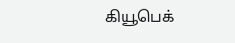கியூபெக்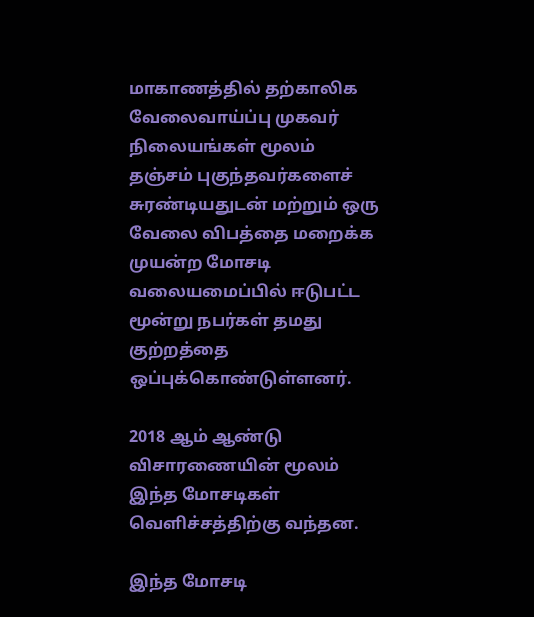மாகாணத்தில் தற்காலிக வேலைவாய்ப்பு முகவர் நிலையங்கள் மூலம் தஞ்சம் புகுந்தவர்களைச் சுரண்டியதுடன் மற்றும் ஒரு வேலை விபத்தை மறைக்க முயன்ற மோசடி வலையமைப்பில் ஈடுபட்ட மூன்று நபர்கள் தமது குற்றத்தை ஒப்புக்கொண்டுள்ளனர்.

2018 ஆம் ஆண்டு விசாரணையின் மூலம் இந்த மோசடிகள் வெளிச்சத்திற்கு வந்தன.

இந்த மோசடி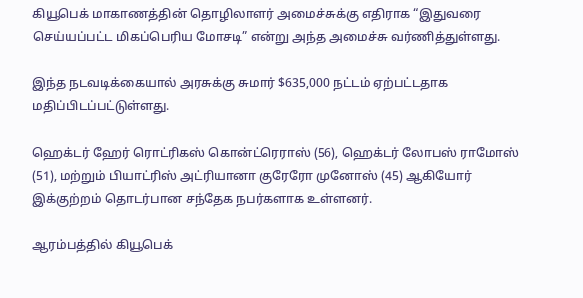கியூபெக் மாகாணத்தின் தொழிலாளர் அமைச்சுக்கு எதிராக “இதுவரை செய்யப்பட்ட மிகப்பெரிய மோசடி” என்று அந்த அமைச்சு வர்ணித்துள்ளது.

இந்த நடவடிக்கையால் அரசுக்கு சுமார் $635,000 நட்டம் ஏற்பட்டதாக மதிப்பிடப்பட்டுள்ளது.

ஹெக்டர் ஹேர் ரொட்ரிகஸ் கொன்ட்ரெராஸ் (56), ஹெக்டர் லோபஸ் ராமோஸ் (51), மற்றும் பியாட்ரிஸ் அட்ரியானா குரேரோ முனோஸ் (45) ஆகியோர் இக்குற்றம் தொடர்பான சந்தேக நபர்களாக உள்ளனர்.

ஆரம்பத்தில் கியூபெக்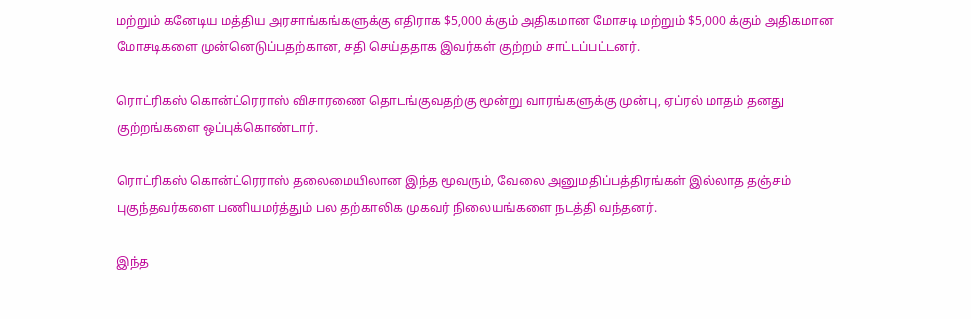மற்றும் கனேடிய மத்திய அரசாங்கங்களுக்கு எதிராக $5,000 க்கும் அதிகமான மோசடி மற்றும் $5,000 க்கும் அதிகமான மோசடிகளை முன்னெடுப்பதற்கான, சதி செய்ததாக இவர்கள் குற்றம் சாட்டப்பட்டனர்.

ரொட்ரிகஸ் கொன்ட்ரெராஸ் விசாரணை தொடங்குவதற்கு மூன்று வாரங்களுக்கு முன்பு, ஏப்ரல் மாதம் தனது குற்றங்களை ஒப்புக்கொண்டார்.

ரொட்ரிகஸ் கொன்ட்ரெராஸ் தலைமையிலான இந்த மூவரும், வேலை அனுமதிப்பத்திரங்கள் இல்லாத தஞ்சம் புகுந்தவர்களை பணியமர்த்தும் பல தற்காலிக முகவர் நிலையங்களை நடத்தி வந்தனர்.

இந்த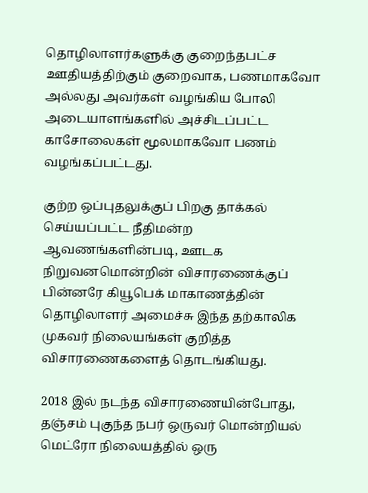தொழிலாளர்களுக்கு குறைந்தபட்ச ஊதியத்திற்கும் குறைவாக, பணமாகவோ அல்லது அவர்கள் வழங்கிய போலி அடையாளங்களில் அச்சிடப்பட்ட காசோலைகள் மூலமாகவோ பணம் வழங்கப்பட்டது.

குற்ற ஒப்புதலுக்குப் பிறகு தாக்கல் செய்யப்பட்ட நீதிமன்ற ஆவணங்களின்படி, ஊடக நிறுவனமொன்றின் விசாரணைக்குப் பின்னரே கியூபெக் மாகாணத்தின் தொழிலாளர் அமைச்சு இந்த தற்காலிக முகவர் நிலையங்கள் குறித்த விசாரணைகளைத் தொடங்கியது.

2018 இல் நடந்த விசாரணையின்போது, தஞ்சம் புகுந்த நபர் ஒருவர் மொன்றியல் மெட்ரோ நிலையத்தில் ஒரு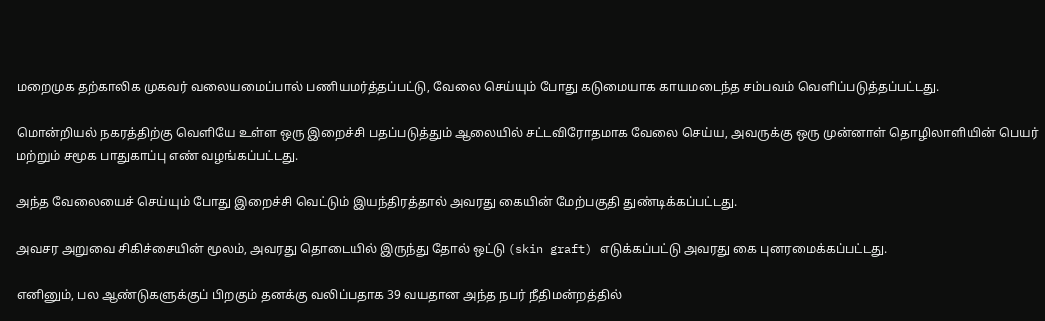மறைமுக தற்காலிக முகவர் வலையமைப்பால் பணியமர்த்தப்பட்டு, வேலை செய்யும் போது கடுமையாக காயமடைந்த சம்பவம் வெளிப்படுத்தப்பட்டது.

மொன்றியல் நகரத்திற்கு வெளியே உள்ள ஒரு இறைச்சி பதப்படுத்தும் ஆலையில் சட்டவிரோதமாக வேலை செய்ய, அவருக்கு ஒரு முன்னாள் தொழிலாளியின் பெயர் மற்றும் சமூக பாதுகாப்பு எண் வழங்கப்பட்டது.

அந்த வேலையைச் செய்யும் போது இறைச்சி வெட்டும் இயந்திரத்தால் அவரது கையின் மேற்பகுதி துண்டிக்கப்பட்டது.

அவசர அறுவை சிகிச்சையின் மூலம், அவரது தொடையில் இருந்து தோல் ஒட்டு (skin graft) எடுக்கப்பட்டு அவரது கை புனரமைக்கப்பட்டது.

எனினும், பல ஆண்டுகளுக்குப் பிறகும் தனக்கு வலிப்பதாக 39 வயதான அந்த நபர் நீதிமன்றத்தில்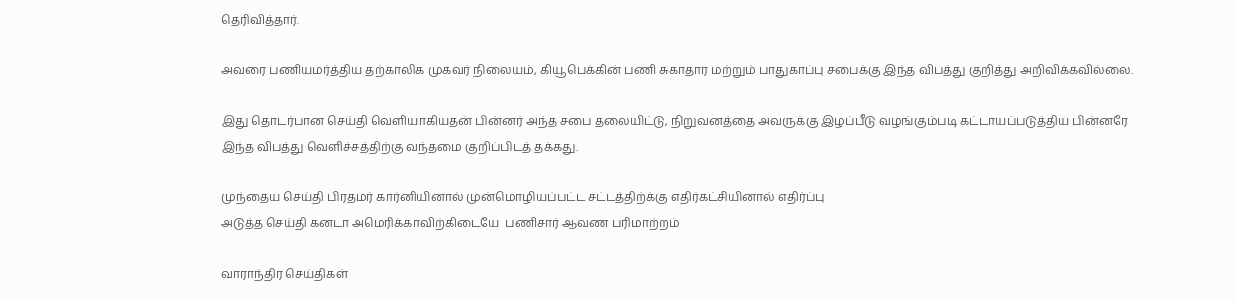தெரிவித்தார்.

அவரை பணியமர்த்திய தற்காலிக முகவர் நிலையம், கியூபெக்கின் பணி சுகாதார மற்றும் பாதுகாப்பு சபைக்கு இந்த விபத்து குறித்து அறிவிக்கவில்லை.

இது தொடர்பான செய்தி வெளியாகியதன் பின்னர் அந்த சபை தலையிட்டு, நிறுவனத்தை அவருக்கு இழப்பீடு வழங்கும்படி கட்டாயப்படுத்திய பின்னரே இந்த விபத்து வெளிச்சத்திற்கு வந்தமை குறிப்பிடத் தக்கது.

முந்தைய செய்தி பிரதமர் கார்னியினால் முன்மொழியப்பட்ட சட்டத்திற்க்கு எதிர்கட்சியினால் எதிர்ப்பு
அடுத்த செய்தி கனடா அமெரிக்காவிற்கிடையே  பணிசார் ஆவண பரிமாற்றம்

வாராந்திர செய்திகள்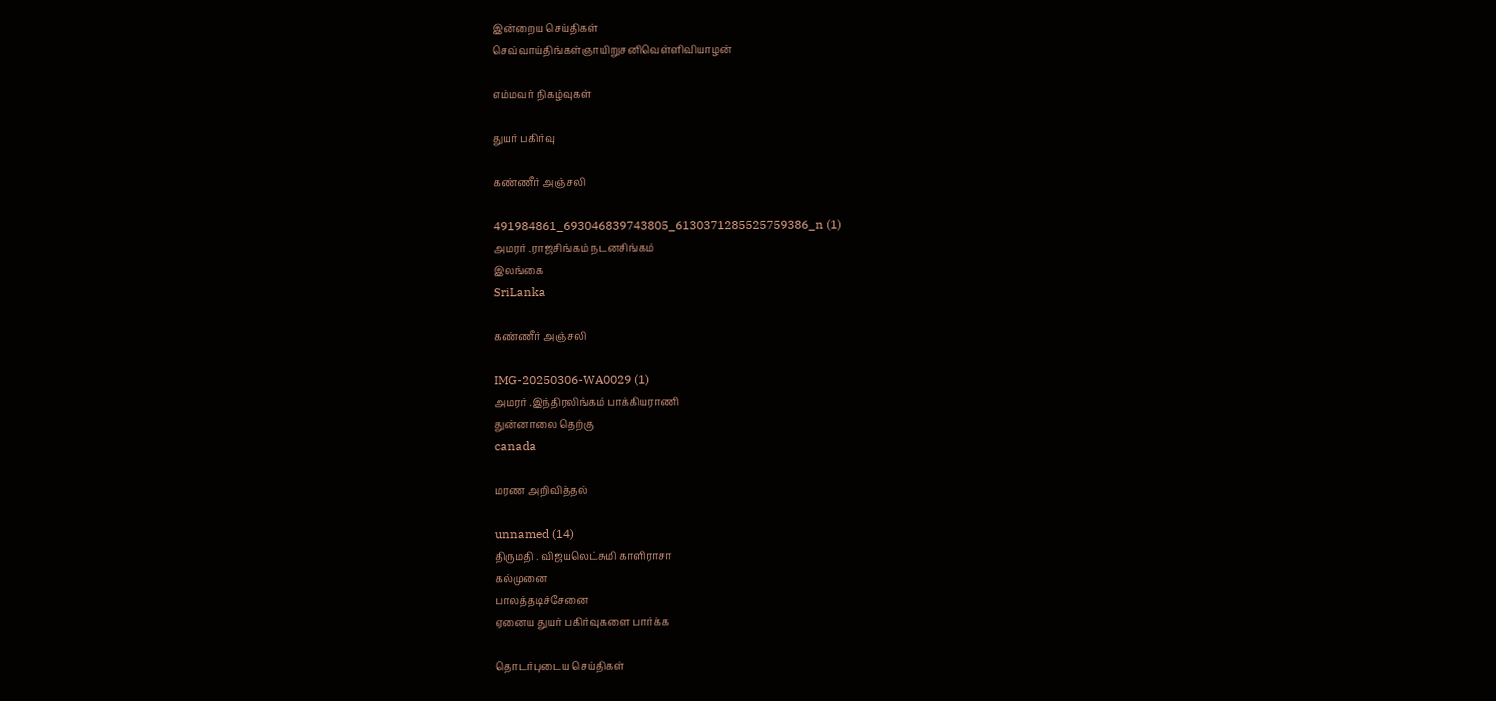இன்றைய செய்திகள்
செவ்வாய்திங்கள்ஞாயிறுசனிவெள்ளிவியாழன்

எம்மவர் நிகழ்வுகள்

துயர் பகிர்வு

கண்ணீர் அஞ்சலி

491984861_693046839743805_6130371285525759386_n (1)
அமரர் .ராஜசிங்கம் நடனசிங்கம்
இலங்கை
SriLanka

கண்ணீர் அஞ்சலி

IMG-20250306-WA0029 (1)
அமரர் .இந்திரலிங்கம் பாக்கியராணி
துன்னாலை தெற்கு
canada

மரண அறிவித்தல்

unnamed (14)
திருமதி . விஜயலெட்சுமி காளிராசா
கல்முனை
பாலத்தடிச்சேனை
ஏனைய துயர் பகிர்வுகளை பார்க்க

தொடர்புடைய செய்திகள்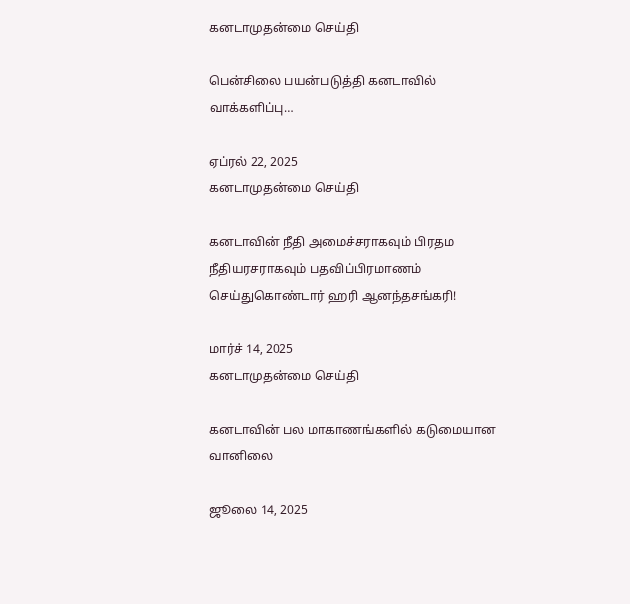கனடாமுதன்மை செய்தி

பென்சிலை பயன்படுத்தி கனடாவில் வாக்களிப்பு…

ஏப்ரல் 22, 2025
கனடாமுதன்மை செய்தி

கனடாவின் நீதி அமைச்சராகவும் பிரதம நீதியரசராகவும் பதவிப்பிரமாணம் செய்துகொண்டார் ஹரி ஆனந்தசங்கரி!

மார்ச் 14, 2025
கனடாமுதன்மை செய்தி

கனடாவின் பல மாகாணங்களில் கடுமையான வானிலை

ஜூலை 14, 2025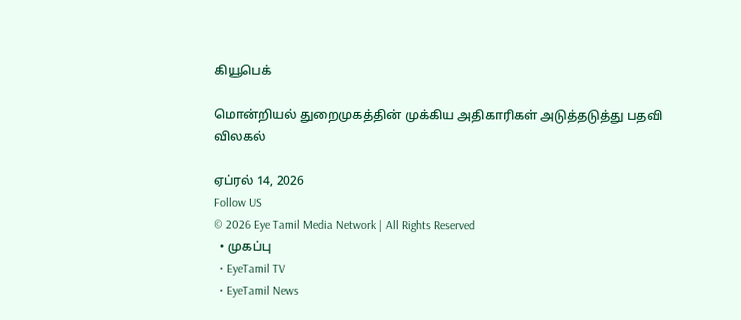கியூபெக்

மொன்றியல் துறைமுகத்தின் முக்கிய அதிகாரிகள் அடுத்தடுத்து பதவி விலகல்

ஏப்ரல் 14, 2026
Follow US
© 2026 Eye Tamil Media Network | All Rights Reserved
  • முகப்பு
  • EyeTamil TV
  • EyeTamil News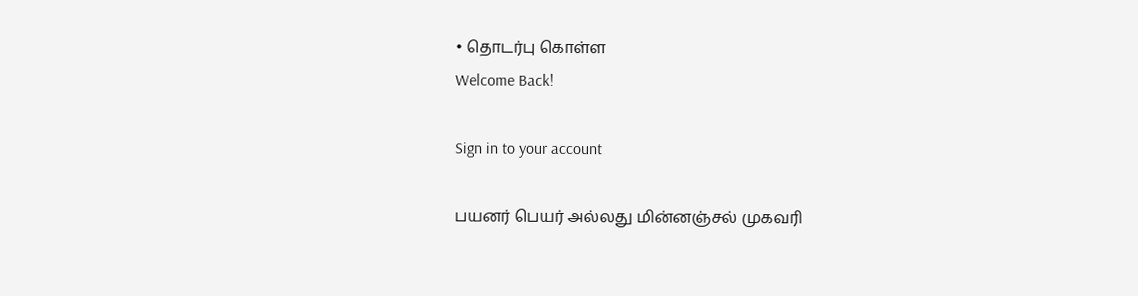• தொடர்பு கொள்ள
Welcome Back!

Sign in to your account

பயனர் பெயர் அல்லது மின்னஞ்சல் முகவரி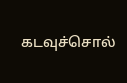கடவுச்சொல்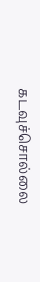கடவுச்சொல்லை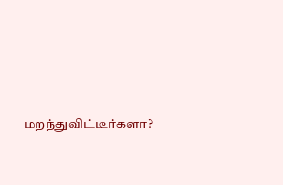மறந்துவிட்டீர்களா?